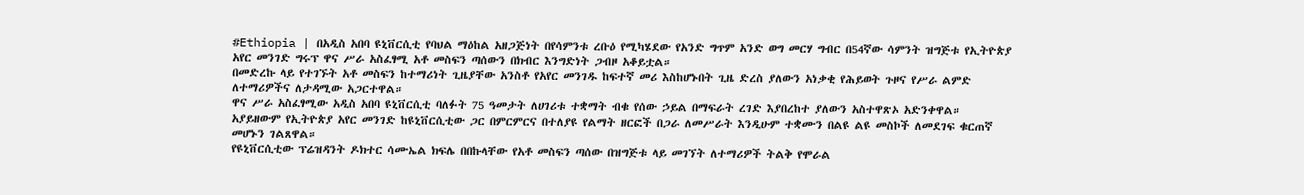#Ethiopia | በአዲስ አበባ ዩኒቨርሲቲ የባህል ማዕከል አዘጋጅነት በየሳምንቱ ረቡዕ የሚካሄደው የአንድ ግጥም አንድ ወግ መርሃ ግብር በ54ኛው ሳምንት ዝግጅቱ የኢትዮጵያ አየር መንገድ ግሩፕ ዋና ሥራ አስፈፃሚ አቶ መስፍን ጣሰውን በክብር እንግድነት ጋብዞ አቆይቷል።
በመድረኩ ላይ የተገኙት አቶ መስፍን ከተማሪነት ጊዜያቸው አንስቶ የአየር መንገዱ ከፍተኛ መሪ እስከሆኑበት ጊዜ ድረስ ያለውን አነቃቂ የሕይወት ጉዞና የሥራ ልምድ ለተማሪዎችና ለታዳሚው አጋርተዋል።
ዋና ሥራ አስፈፃሚው አዲስ አበባ ዩኒቨርሲቲ ባለፉት 75 ዓመታት ለሀገሪቱ ተቋማት ብቁ የሰው ኃይል በማፍራት ረገድ እያበረከተ ያለውን አስተዋጽኦ አድንቀዋል።
አያይዘውም የኢትዮጵያ አየር መንገድ ከዩኒቨርሲቲው ጋር በምርምርና በተለያዩ የልማት ዘርፎች በጋራ ለመሥራት እንዲሁም ተቋሙን በልዩ ልዩ መስኮች ለመደገፍ ቁርጠኛ መሆኑን ገልጸዋል።
የዩኒቨርሲቲው ፕሬዝዳንት ዶክተር ሳሙኤል ክፍሌ በበኩላቸው የአቶ መስፍን ጣሰው በዝግጅቱ ላይ መገኘት ለተማሪዎች ትልቅ የሞራል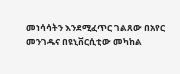መነሳሳትን እንደሚፈጥር ገልጸው በአየር መንገዱና በዩኒቨርሲቲው መካከል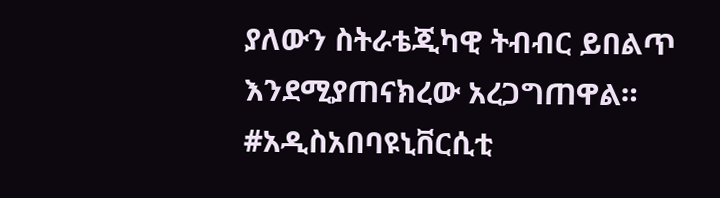ያለውን ስትራቴጂካዊ ትብብር ይበልጥ እንደሚያጠናክረው አረጋግጠዋል።
#አዲስአበባዩኒቨርሲቲ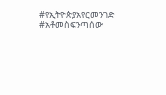#የኢትዮጵያአየርመንገድ #አቶመስፍንጣሰው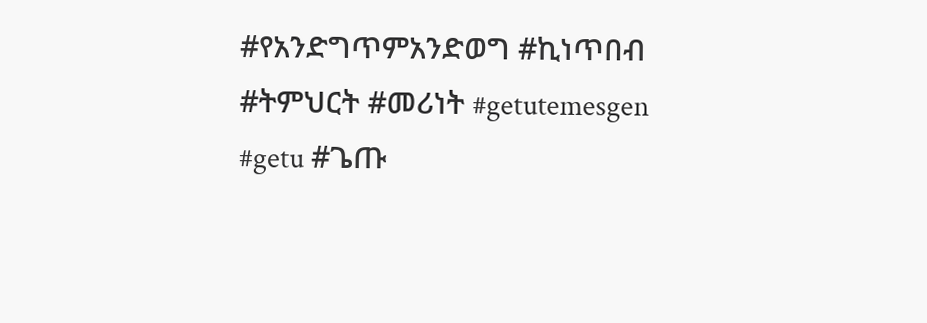#የአንድግጥምአንድወግ #ኪነጥበብ #ትምህርት #መሪነት #getutemesgen #getu #ጌጡ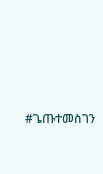#ጌጡተመስገን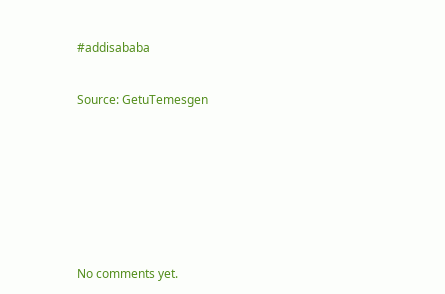#addisababa


Source: GetuTemesgen









No comments yet.